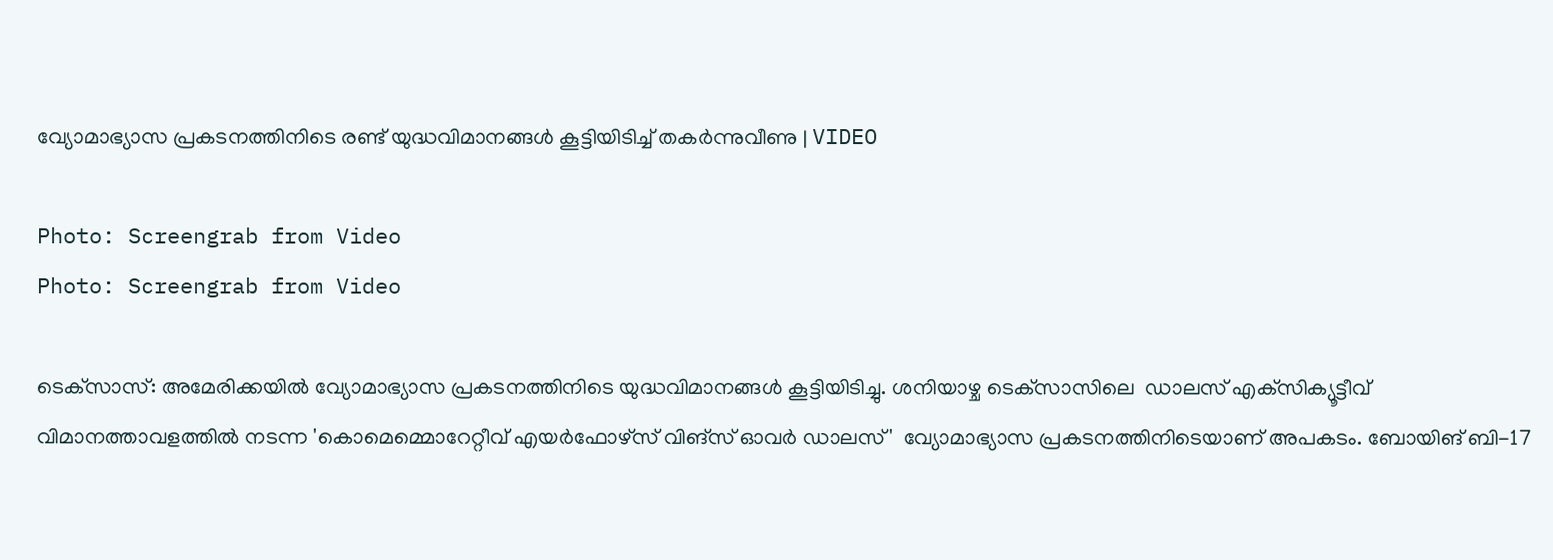വ്യോമാഭ്യാസ പ്രകടനത്തിനിടെ രണ്ട് യുദ്ധവിമാനങ്ങള്‍ കൂട്ടിയിടിച്ച് തകര്‍ന്നുവീണു | VIDEO

Photo: Screengrab from Video
Photo: Screengrab from Video

ടെക്‌സാസ്: അമേരിക്കയില്‍ വ്യോമാഭ്യാസ പ്രകടനത്തിനിടെ യുദ്ധവിമാനങ്ങള്‍ കൂട്ടിയിടിച്ചു. ശനിയാഴ്ച ടെക്‌സാസിലെ  ഡാലസ് എക്‌സിക്യൂട്ടീവ് വിമാനത്താവളത്തില്‍ നടന്ന 'കൊമെമ്മൊറേറ്റീവ് എയര്‍ഫോഴ്‌സ് വിങ്‌സ് ഓവര്‍ ഡാലസ്'  വ്യോമാഭ്യാസ പ്രകടനത്തിനിടെയാണ് അപകടം. ബോയിങ് ബി-17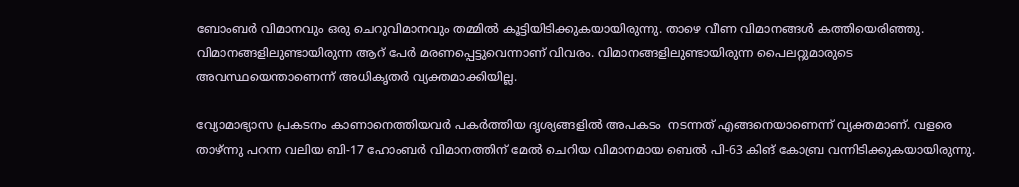ബോംബര്‍ വിമാനവും ഒരു ചെറുവിമാനവും തമ്മില്‍ കൂട്ടിയിടിക്കുകയായിരുന്നു. താഴെ വീണ വിമാനങ്ങള്‍ കത്തിയെരിഞ്ഞു. വിമാനങ്ങളിലുണ്ടായിരുന്ന ആറ് പേര്‍ മരണപ്പെട്ടുവെന്നാണ് വിവരം. വിമാനങ്ങളിലുണ്ടായിരുന്ന പൈലറ്റുമാരുടെ അവസ്ഥയെന്താണെന്ന് അധികൃതര്‍ വ്യക്തമാക്കിയില്ല.

വ്യോമാഭ്യാസ പ്രകടനം കാണാനെത്തിയവര്‍ പകര്‍ത്തിയ ദൃശ്യങ്ങളില്‍ അപകടം  നടന്നത് എങ്ങനെയാണെന്ന് വ്യക്തമാണ്. വളരെ താഴ്ന്നു പറന്ന വലിയ ബി-17 ഹോംബര്‍ വിമാനത്തിന് മേല്‍ ചെറിയ വിമാനമായ ബെല്‍ പി-63 കിങ് കോബ്ര വന്നിടിക്കുകയായിരുന്നു.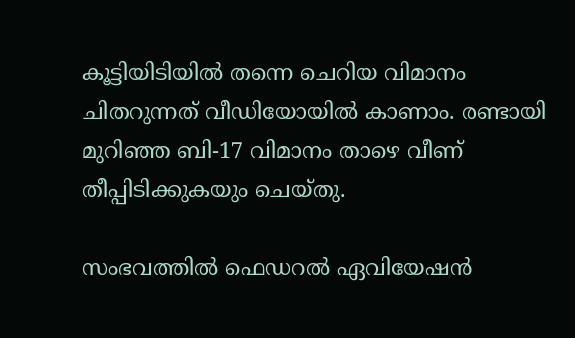കൂട്ടിയിടിയില്‍ തന്നെ ചെറിയ വിമാനം ചിതറുന്നത് വീഡിയോയില്‍ കാണാം. രണ്ടായി മുറിഞ്ഞ ബി-17 വിമാനം താഴെ വീണ് തീപ്പിടിക്കുകയും ചെയ്തു.

സംഭവത്തില്‍ ഫെഡറല്‍ ഏവിയേഷന്‍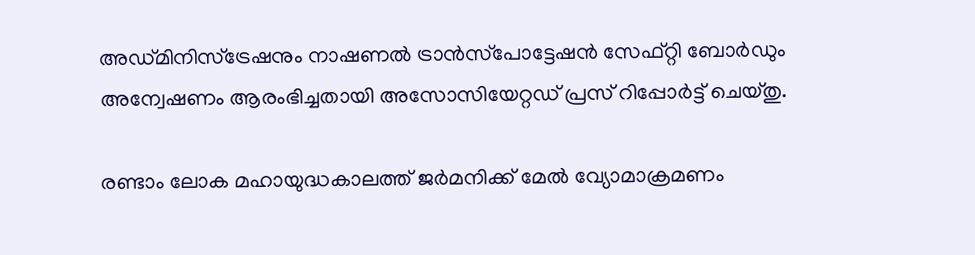അഡ്മിനിസ്‌ട്രേഷനും നാഷണല്‍ ട്രാന്‍സ്‌പോട്ടേഷന്‍ സേഫ്റ്റി ബോര്‍ഡും അന്വേഷണം ആരംഭിച്ചതായി അസോസിയേറ്റഡ് പ്രസ് റിപ്പോർട്ട് ചെയ്തു.

രണ്ടാം ലോക മഹായുദ്ധകാലത്ത് ജര്‍മനിക്ക് മേല്‍ വ്യോമാക്രമണം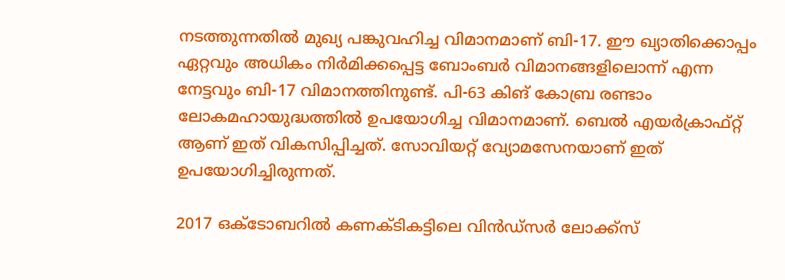നടത്തുന്നതില്‍ മുഖ്യ പങ്കുവഹിച്ച വിമാനമാണ് ബി-17. ഈ ഖ്യാതിക്കൊപ്പം ഏറ്റവും അധികം നിര്‍മിക്കപ്പെട്ട ബോംബര്‍ വിമാനങ്ങളിലൊന്ന് എന്ന നേട്ടവും ബി-17 വിമാനത്തിനുണ്ട്. പി-63 കിങ് കോബ്ര രണ്ടാം ലോകമഹായുദ്ധത്തില്‍ ഉപയോഗിച്ച വിമാനമാണ്. ബെല്‍ എയര്‍ക്രാഫ്റ്റ് ആണ് ഇത് വികസിപ്പിച്ചത്. സോവിയറ്റ് വ്യോമസേനയാണ് ഇത് ഉപയോഗിച്ചിരുന്നത്.

2017 ഒക്ടോബറില്‍ കണക്ടികട്ടിലെ വിന്‍ഡ്‌സര്‍ ലോക്ക്‌സ്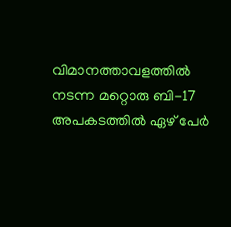വിമാനത്താവളത്തില്‍ നടന്ന മറ്റൊരു ബി-17 അപകടത്തില്‍ ഏഴ് പേര്‍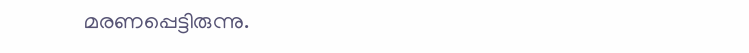മരണപ്പെട്ടിരുന്നു.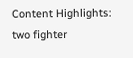Content Highlights: two fighter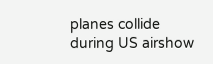planes collide during US airshow